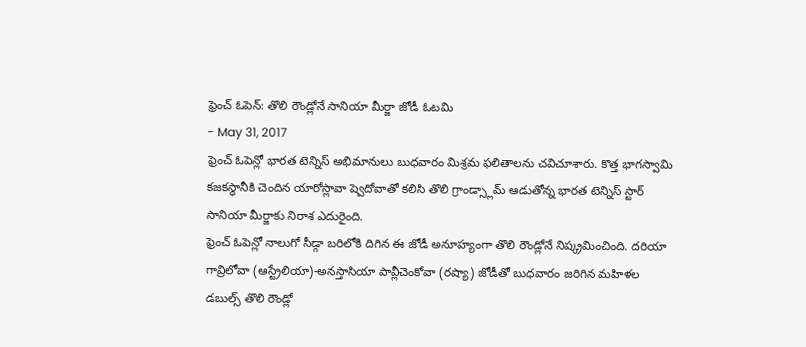ఫ్రెంచ్ ఓపెన్: తొలి రౌండ్లోనే సానియా మీర్జా జోడీ ఓటమి
- May 31, 2017
ఫ్రెంచ్ ఓపెన్లో భారత టెన్నిస్ అభిమానులు బుధవారం మిశ్రమ ఫలితాలను చవిచూశారు. కొత్త భాగస్వామి కజకస్థానీకి చెందిన యారోస్లావా ష్వెదోవాతో కలిసి తొలి గ్రాండ్స్లామ్ ఆడుతోన్న భారత టెన్నిస్ స్టార్ సానియా మీర్జాకు నిరాశ ఎదురైంది.
ఫ్రెంచ్ ఓపెన్లో నాలుగో సీడ్గా బరిలోకి దిగిన ఈ జోడీ అనూహ్యంగా తొలి రౌండ్లోనే నిష్క్రమించింది. దరియా గావ్రిలోవా (ఆస్ట్రేలియా)-అనస్తాసియా పావ్లీచెంకోవా (రష్యా) జోడీతో బుధవారం జరిగిన మహిళల డబుల్స్ తొలి రౌండ్లో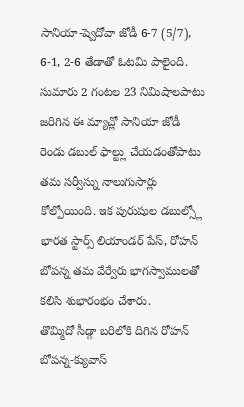సానియా-ష్వెదోవా జోడీ 6-7 (5/7), 6-1, 2-6 తేడాతో ఓటమి పాలైంది.
సుమారు 2 గంటల 23 నిమిషాలపాటు జరిగిన ఈ మ్యాచ్లో సానియా జోడీ రెండు డబుల్ ఫాల్ట్లు చేయడంతోపాటు తమ సర్వీస్ను నాలుగుసార్లు కోల్పోయింది. ఇక పురుషుల డబుల్స్లో భారత స్టార్స్ లియాండర్ పేస్, రోహన్ బోపన్న తమ వేర్వేరు భాగస్వాములతో కలిసి శుభారంభం చేశారు.
తొమ్మిదో సీడ్గా బరిలోకి దిగిన రోహన్ బోపన్న-క్యువాస్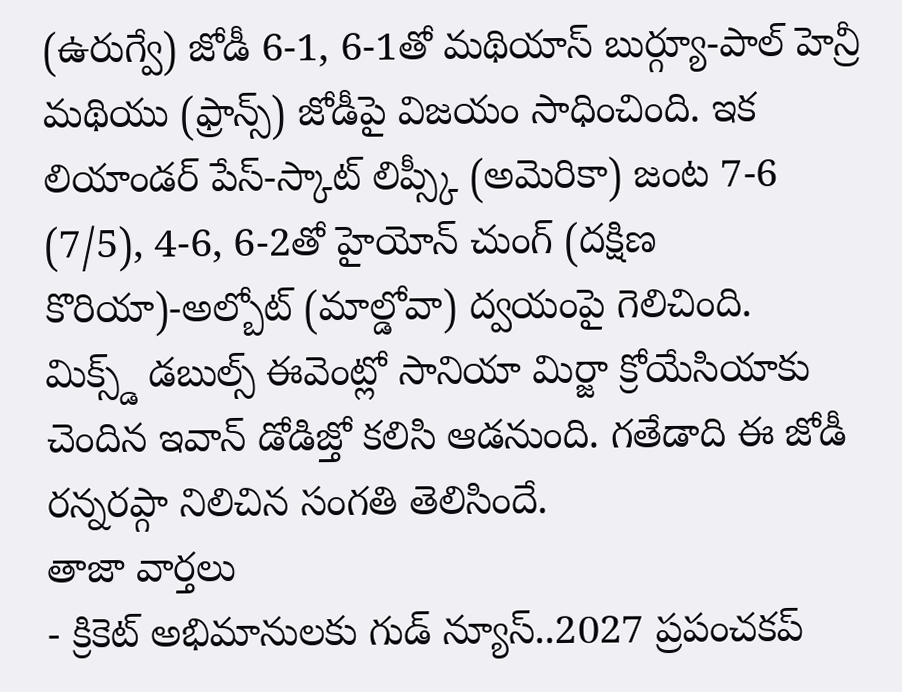(ఉరుగ్వే) జోడీ 6-1, 6-1తో మథియాస్ బుర్గ్యూ-పాల్ హెన్రీ మథియు (ఫ్రాన్స్) జోడీపై విజయం సాధించింది. ఇక లియాండర్ పేస్-స్కాట్ లిప్స్కీ (అమెరికా) జంట 7-6 (7/5), 4-6, 6-2తో హైయోన్ చుంగ్ (దక్షిణ కొరియా)-అల్బోట్ (మాల్డోవా) ద్వయంపై గెలిచింది.
మిక్స్డ్ డబుల్స్ ఈవెంట్లో సానియా మిర్జా క్రోయేసియాకు చెందిన ఇవాన్ డోడిజ్తో కలిసి ఆడనుంది. గతేడాది ఈ జోడీ రన్నరప్గా నిలిచిన సంగతి తెలిసిందే.
తాజా వార్తలు
- క్రికెట్ అభిమానులకు గుడ్ న్యూస్..2027 ప్రపంచకప్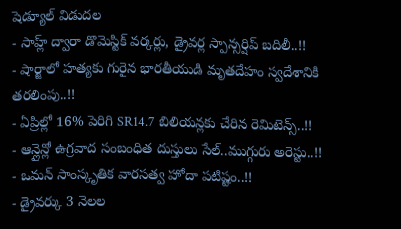షెడ్యూల్ విడుదల
- సాహ్ల్ ద్వారా డొమెస్టిక్ వర్కర్లు, డ్రైవర్ల స్పాన్సర్షిప్ బదిలీ..!!
- షార్జాలో హత్యకు గురైన భారతీయుడి మృతదేహం స్వదేశానికి తరలింపు..!!
- ఏప్రిల్లో 16% పెరిగి SR14.7 బిలియన్లకు చేరిన రెమిటెన్స్..!!
- ఆన్లైన్లో ఉగ్రవాద సంబంధిత దుస్తులు సేల్..ముగ్గురు అరెస్టు..!!
- ఒమన్ సాంస్కృతిక వారసత్వ హోదా పటిష్టం..!!
- డ్రైవర్కు 3 నెలల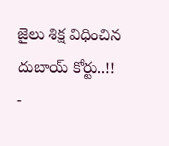జైలు శిక్ష విధించిన దుబాయ్ కోర్టు..!!
-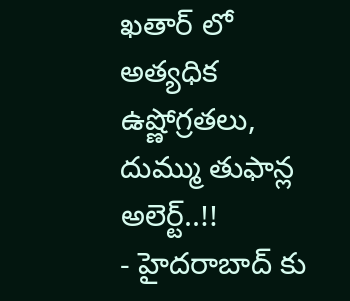ఖతార్ లో అత్యధిక ఉష్ణోగ్రతలు, దుమ్ము తుఫాన్ల అలెర్ట్..!!
- హైదరాబాద్ కు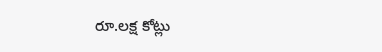రూ.లక్ష కోట్లు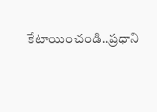కేటాయించండి..ప్రధాని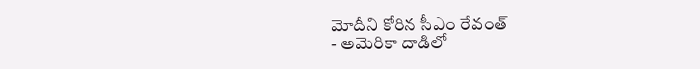మోదీని కోరిన సీఎం రేవంత్
- అమెరికా దాడిలో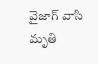వైజాగ్ వాసి మృతి